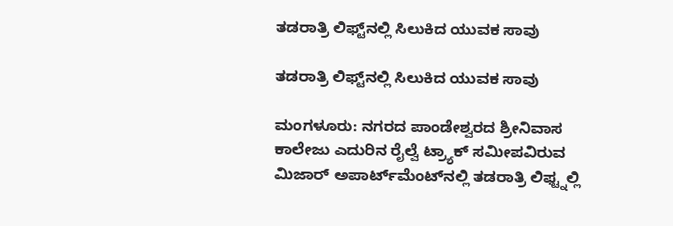ತಡರಾತ್ರಿ ಲಿಫ್ಟ್‌ನಲ್ಲಿ ಸಿಲುಕಿದ ಯುವಕ ಸಾವು

ತಡರಾತ್ರಿ ಲಿಫ್ಟ್‌ನಲ್ಲಿ ಸಿಲುಕಿದ ಯುವಕ ಸಾವು

ಮಂಗಳೂರು: ನಗರದ ಪಾಂಡೇಶ್ವರದ ಶ್ರೀನಿವಾಸ ಕಾಲೇಜು ಎದುರಿನ ರೈಲ್ವೆ ಟ್ರ್ಯಾಕ್ ಸಮೀಪವಿರುವ ಮಿಜಾರ್ ಅಪಾರ್ಟ್‌ಮೆಂಟ್‌ನಲ್ಲಿ ತಡರಾತ್ರಿ ಲಿಫ್ಟ್ನಲ್ಲಿ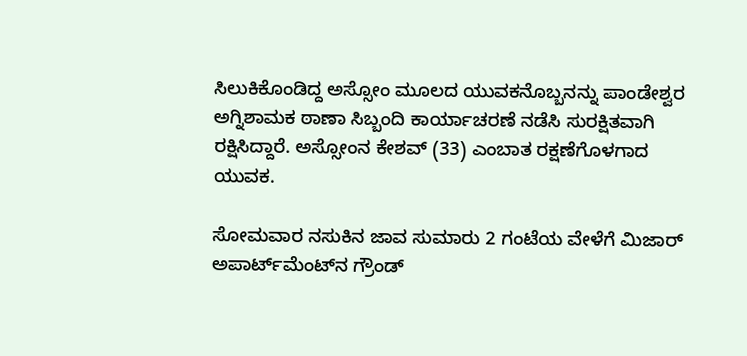ಸಿಲುಕಿಕೊಂಡಿದ್ದ ಅಸ್ಸೋಂ ಮೂಲದ ಯುವಕನೊಬ್ಬನನ್ನು ಪಾಂಡೇಶ್ವರ ಅಗ್ನಿಶಾಮಕ ಠಾಣಾ ಸಿಬ್ಬಂದಿ ಕಾರ್ಯಾಚರಣೆ ನಡೆಸಿ ಸುರಕ್ಷಿತವಾಗಿ ರಕ್ಷಿಸಿದ್ದಾರೆ. ಅಸ್ಸೋಂನ ಕೇಶವ್ (33) ಎಂಬಾತ ರಕ್ಷಣೆಗೊಳಗಾದ ಯುವಕ.

ಸೋಮವಾರ ನಸುಕಿನ ಜಾವ ಸುಮಾರು 2 ಗಂಟೆಯ ವೇಳೆಗೆ ಮಿಜಾರ್ ಅಪಾರ್ಟ್‌ಮೆಂಟ್‌ನ ಗ್ರೌಂಡ್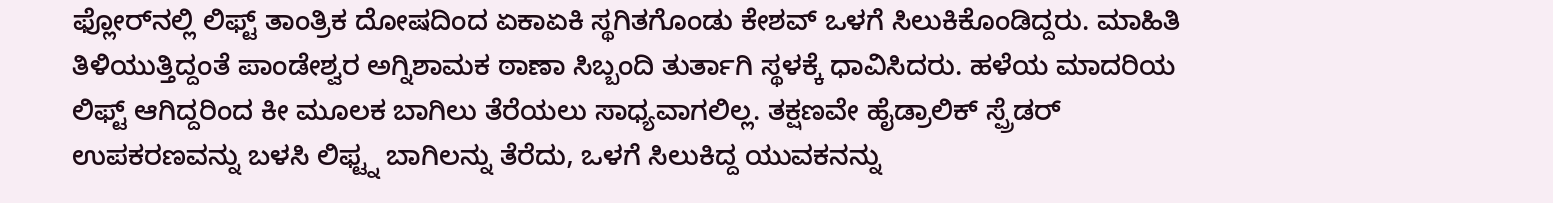ಫ್ಲೋರ್‌ನಲ್ಲಿ ಲಿಫ್ಟ್ ತಾಂತ್ರಿಕ ದೋಷದಿಂದ ಏಕಾಏಕಿ ಸ್ಥಗಿತಗೊಂಡು ಕೇಶವ್ ಒಳಗೆ ಸಿಲುಕಿಕೊಂಡಿದ್ದರು. ಮಾಹಿತಿ ತಿಳಿಯುತ್ತಿದ್ದಂತೆ ಪಾಂಡೇಶ್ವರ ಅಗ್ನಿಶಾಮಕ ಠಾಣಾ ಸಿಬ್ಬಂದಿ ತುರ್ತಾಗಿ ಸ್ಥಳಕ್ಕೆ ಧಾವಿಸಿದರು. ಹಳೆಯ ಮಾದರಿಯ ಲಿಫ್ಟ್ ಆಗಿದ್ದರಿಂದ ಕೀ ಮೂಲಕ ಬಾಗಿಲು ತೆರೆಯಲು ಸಾಧ್ಯವಾಗಲಿಲ್ಲ. ತಕ್ಷಣವೇ ಹೈಡ್ರಾಲಿಕ್ ಸ್ಪ್ರೆಡರ್ ಉಪಕರಣವನ್ನು ಬಳಸಿ ಲಿಫ್ಟ್ನ ಬಾಗಿಲನ್ನು ತೆರೆದು, ಒಳಗೆ ಸಿಲುಕಿದ್ದ ಯುವಕನನ್ನು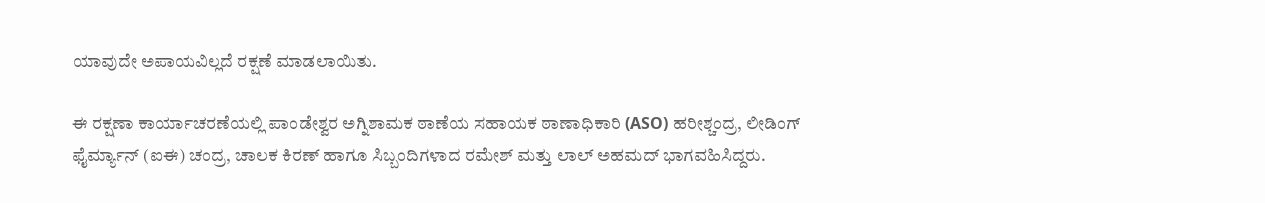ಯಾವುದೇ ಅಪಾಯವಿಲ್ಲದೆ ರಕ್ಷಣೆ ಮಾಡಲಾಯಿತು.

ಈ ರಕ್ಷಣಾ ಕಾರ್ಯಾಚರಣೆಯಲ್ಲಿ ಪಾಂಡೇಶ್ವರ ಅಗ್ನಿಶಾಮಕ ಠಾಣೆಯ ಸಹಾಯಕ ಠಾಣಾಧಿಕಾರಿ (ASO) ಹರೀಶ್ಚಂದ್ರ, ಲೀಡಿಂಗ್ ಫೈರ್ಮ್ಯಾನ್ (ಐಈ) ಚಂದ್ರ, ಚಾಲಕ ಕಿರಣ್ ಹಾಗೂ ಸಿಬ್ಬಂದಿಗಳಾದ ರಮೇಶ್ ಮತ್ತು ಲಾಲ್ ಅಹಮದ್ ಭಾಗವಹಿಸಿದ್ದರು.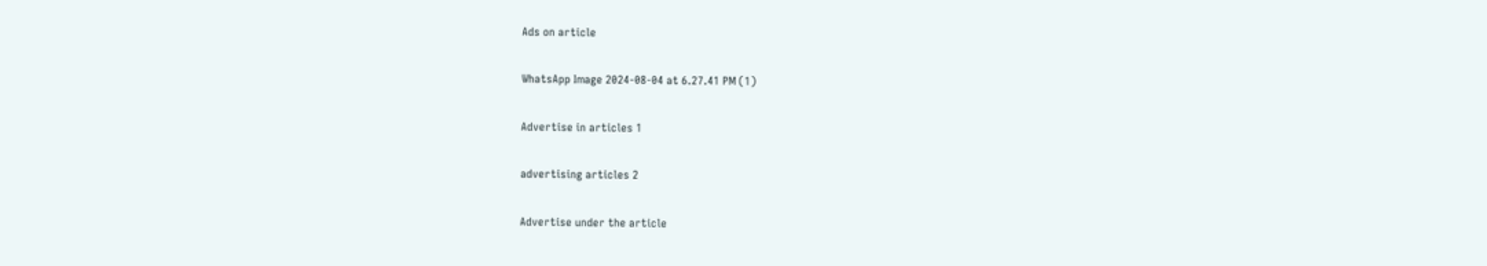Ads on article

WhatsApp Image 2024-08-04 at 6.27.41 PM (1)

Advertise in articles 1

advertising articles 2

Advertise under the article